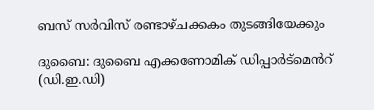ബസ് സർവിസ് രണ്ടാഴ്ചക്കകം തുടങ്ങിയേക്കും

ദുബൈ: ദുബൈ എക്കണോമിക് ഡിപ്പാർട്മെൻറ് (ഡി.ഇ.ഡി)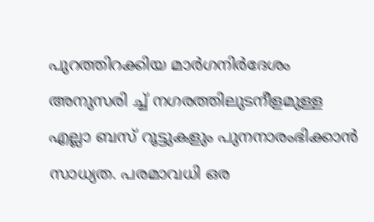പുറത്തിറക്കിയ മാർഗനിർദേശം അനുസരി ച്ച് നഗരത്തിലുടനീളമുള്ള എല്ലാ ബസ് റൂട്ടുകളും പുനനാരംഭിക്കാൻ സാധ്യത. പരമാവധി ഒര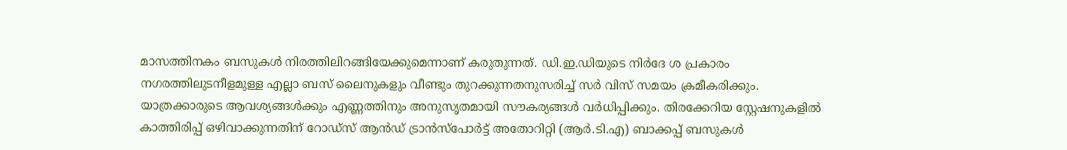മാസത്തിനകം ബസുകൾ നിരത്തിലിറങ്ങിയേക്കുമെന്നാണ് കരുതുന്നത്. ഡി.ഇ.ഡിയുടെ നിർദേ ശ പ്രകാരം നഗരത്തിലുടനീളമുള്ള എല്ലാ ബസ് ലൈനുകളും വീണ്ടും തുറക്കുന്നതനുസരിച്ച് സർ വിസ് സമയം ക്രമീകരിക്കും. യാത്രക്കാരുടെ ആവശ്യങ്ങൾക്കും എണ്ണത്തിനും അനുസൃതമായി സൗകര്യങ്ങൾ വർധിപ്പിക്കും. തിരക്കേറിയ സ്റ്റേഷനുകളിൽ കാത്തിരിപ്പ് ഒഴിവാക്കുന്നതിന് റോഡ്സ് ആൻഡ് ട്രാൻസ്പോർട്ട് അതോറിറ്റി (ആർ.ടി‌.എ) ബാക്കപ്പ് ബസുകൾ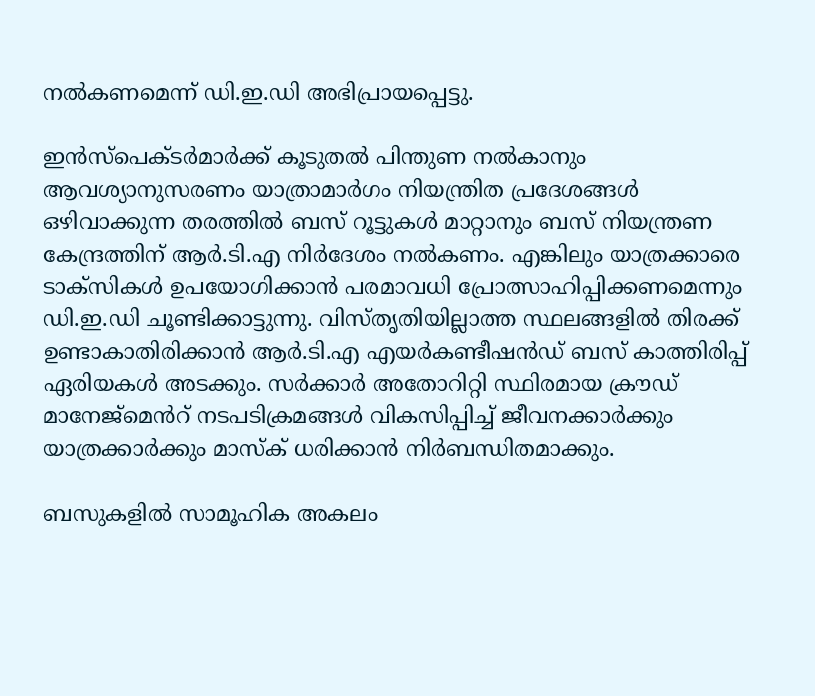നൽകണമെന്ന് ഡി.ഇ.ഡി അഭിപ്രായപ്പെട്ടു.

ഇൻസ്പെക്ടർമാർക്ക് കൂടുതൽ പിന്തുണ നൽകാനും ആവശ്യാനുസരണം യാത്രാമാർഗം നിയന്ത്രിത പ്രദേശങ്ങൾ ഒഴിവാക്കുന്ന തരത്തിൽ ബസ് റൂട്ടുകൾ മാറ്റാനും ബസ് നിയന്ത്രണ കേന്ദ്രത്തിന് ആർ.ടി.എ നിർദേശം നൽകണം. എങ്കിലും യാത്രക്കാരെ ടാക്സികൾ ഉപയോഗിക്കാൻ പരമാവധി പ്രോത്സാഹിപ്പിക്കണമെന്നും ഡി.ഇ.ഡി ചൂണ്ടിക്കാട്ടുന്നു. വിസ്തൃതിയില്ലാത്ത സ്ഥലങ്ങളിൽ തിരക്ക് ഉണ്ടാകാതിരിക്കാൻ ആർ.ടി‌.എ എയർകണ്ടീഷൻഡ് ബസ് കാത്തിരിപ്പ് ഏരിയകൾ അടക്കും. സർക്കാർ അതോറിറ്റി സ്ഥിരമായ ക്രൗഡ് മാനേജ്മെൻറ് നടപടിക്രമങ്ങൾ വികസിപ്പിച്ച് ജീവനക്കാർക്കും യാത്രക്കാർക്കും മാസ്ക് ധരിക്കാൻ നിർബന്ധിതമാക്കും.

ബസുകളിൽ സാമൂഹിക അകലം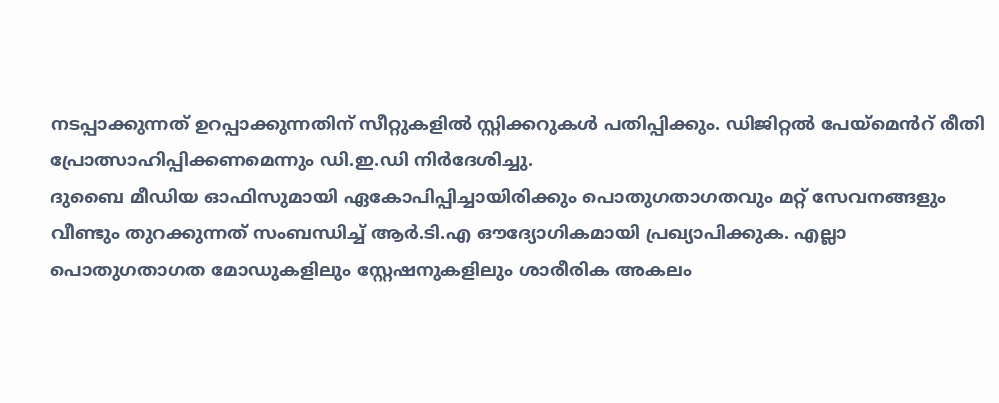നടപ്പാക്കുന്നത് ഉറപ്പാക്കുന്നതിന് സീറ്റുകളിൽ സ്റ്റിക്കറുകൾ പതിപ്പിക്കും. ഡിജിറ്റൽ പേയ്‌മെൻറ് രീതി പ്രോത്സാഹിപ്പിക്കണമെന്നും ഡി.ഇ.ഡി നിർദേശിച്ചു.
ദുബൈ മീഡിയ ഓഫിസുമായി ഏകോപിപ്പിച്ചായിരിക്കും പൊതുഗതാഗതവും മറ്റ് സേവനങ്ങളും വീണ്ടും തുറക്കുന്നത് സംബന്ധിച്ച് ആർ‌.ടി.എ ഔദ്യോഗികമായി പ്രഖ്യാപിക്കുക. എല്ലാ പൊതുഗതാഗത മോഡുകളിലും സ്റ്റേഷനുകളിലും ശാരീരിക അകലം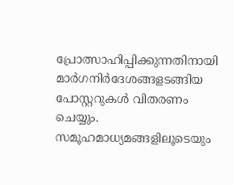പ്രോത്സാഹിപ്പിക്കുന്നതിനായി മാർഗനിർദേശങ്ങളടങ്ങിയ പോസ്റ്ററുകൾ വിതരണം ചെയ്യും. സമൂഹമാധ്യമങ്ങളിലൂടെയും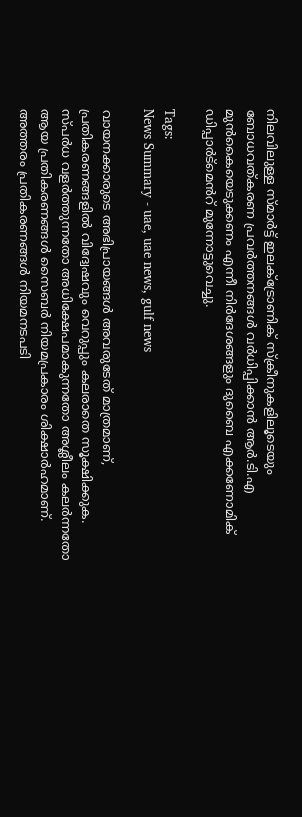നിലവിലുള്ള സ്മാർട്ട് ഇലക്ട്രോണിക് സ്ക്രീനുകളിലൂടെയും ബോധവത്കരണ പ്രവർത്തനങ്ങൾ വർധിപ്പിക്കാൻ ആർ.ടി.എ മുൻകൈയെടുക്കണം എന്നീ നിർദേശങ്ങളും ദുബൈ എക്കണോമിക് ഡിപ്പാർട്മെൻറ് മുന്നോട്ടുവെച്ചു.

Tags:
News Summary - uae, uae news, gulf news

വായനക്കാരുടെ അഭിപ്രായങ്ങള്‍ അവരുടേത് മാത്രമാണ്, പ്രതികരണങ്ങളിൽ വിദ്വേഷവും വെറുപ്പും കലരാതെ സൂക്ഷിക്കുക. സ്പർധ വളർത്തുന്നതോ അധിക്ഷേപമാകുന്നതോ അശ്ലീലം കലർന്നതോ ആയ പ്രതികരണങ്ങൾ സൈബർ നിയമപ്രകാരം ശിക്ഷാർഹമാണ്. അത്തരം പ്രതികരണങ്ങൾ നിയമനടപടി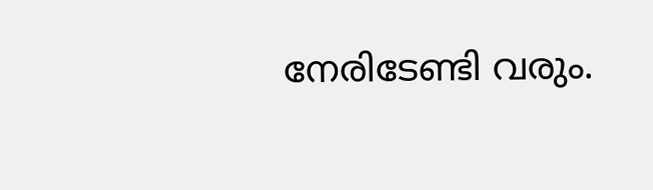നേരിടേണ്ടി വരും.